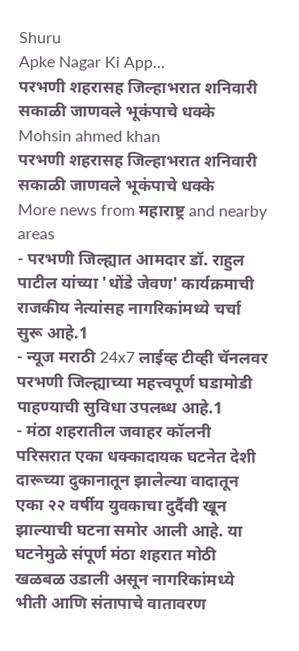Shuru
Apke Nagar Ki App…
परभणी शहरासह जिल्हाभरात शनिवारी सकाळी जाणवले भूकंपाचे धक्के
Mohsin ahmed khan
परभणी शहरासह जिल्हाभरात शनिवारी सकाळी जाणवले भूकंपाचे धक्के
More news from महाराष्ट्र and nearby areas
- परभणी जिल्ह्यात आमदार डॉ. राहुल पाटील यांच्या 'धोंडे जेवण' कार्यक्रमाची राजकीय नेत्यांसह नागरिकांमध्ये चर्चा सुरू आहे.1
- न्यूज मराठी 24x7 लाईव्ह टीव्ही चॅनलवर परभणी जिल्ह्याच्या महत्त्वपूर्ण घडामोडी पाहण्याची सुविधा उपलब्ध आहे.1
- मंठा शहरातील जवाहर कॉलनी परिसरात एका धक्कादायक घटनेत देशी दारूच्या दुकानातून झालेल्या वादातून एका २२ वर्षीय युवकाचा दुर्दैवी खून झाल्याची घटना समोर आली आहे. या घटनेमुळे संपूर्ण मंठा शहरात मोठी खळबळ उडाली असून नागरिकांमध्ये भीती आणि संतापाचे वातावरण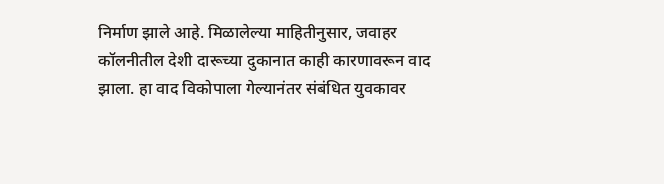निर्माण झाले आहे. मिळालेल्या माहितीनुसार, जवाहर कॉलनीतील देशी दारूच्या दुकानात काही कारणावरून वाद झाला. हा वाद विकोपाला गेल्यानंतर संबंधित युवकावर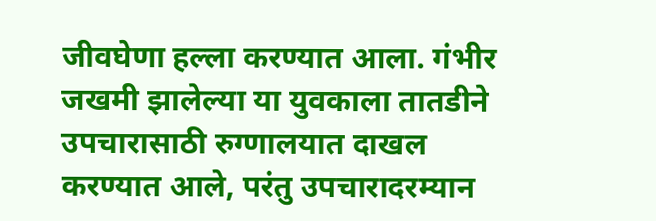जीवघेणा हल्ला करण्यात आला. गंभीर जखमी झालेल्या या युवकाला तातडीने उपचारासाठी रुग्णालयात दाखल करण्यात आले, परंतु उपचारादरम्यान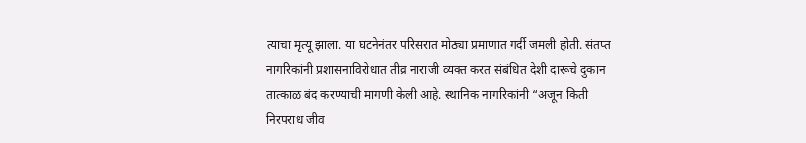त्याचा मृत्यू झाला. या घटनेनंतर परिसरात मोठ्या प्रमाणात गर्दी जमली होती. संतप्त नागरिकांनी प्रशासनाविरोधात तीव्र नाराजी व्यक्त करत संबंधित देशी दारूचे दुकान तात्काळ बंद करण्याची मागणी केली आहे. स्थानिक नागरिकांनी “अजून किती निरपराध जीव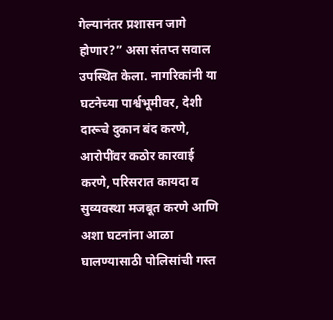गेल्यानंतर प्रशासन जागे होणार?” असा संतप्त सवाल उपस्थित केला. नागरिकांनी या घटनेच्या पार्श्वभूमीवर, देशी दारूचे दुकान बंद करणे, आरोपींवर कठोर कारवाई करणे, परिसरात कायदा व सुव्यवस्था मजबूत करणे आणि अशा घटनांना आळा घालण्यासाठी पोलिसांची गस्त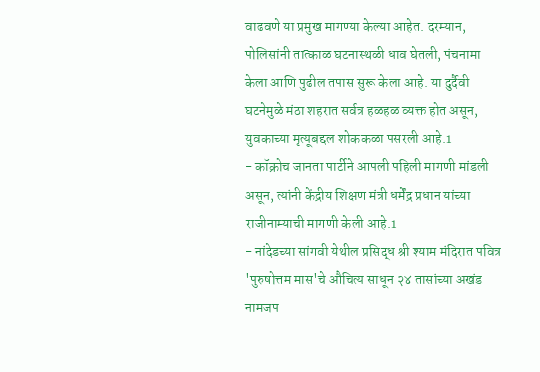वाढवणे या प्रमुख मागण्या केल्या आहेत. दरम्यान, पोलिसांनी तात्काळ घटनास्थळी धाव घेतली, पंचनामा केला आणि पुढील तपास सुरू केला आहे. या दुर्दैवी घटनेमुळे मंठा शहरात सर्वत्र हळहळ व्यक्त होत असून, युवकाच्या मृत्यूबद्दल शोककळा पसरली आहे.1
- कॉक्रोच जानता पार्टीने आपली पहिली मागणी मांडली असून, त्यांनी केंद्रीय शिक्षण मंत्री धर्मेंद्र प्रधान यांच्या राजीनाम्याची मागणी केली आहे.1
- नांदेडच्या सांगवी येथील प्रसिद्ध श्री श्याम मंदिरात पवित्र 'पुरुषोत्तम मास'चे औचित्य साधून २४ तासांच्या अखंड नामजप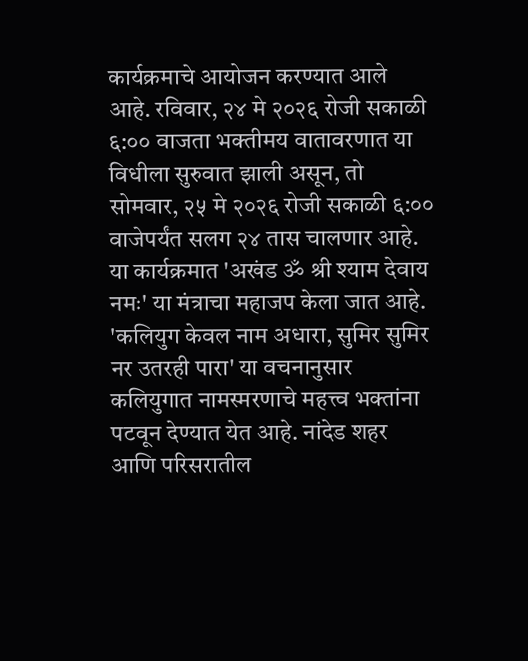कार्यक्रमाचे आयोजन करण्यात आले आहे. रविवार, २४ मे २०२६ रोजी सकाळी ६:०० वाजता भक्तीमय वातावरणात या विधीला सुरुवात झाली असून, तो सोमवार, २५ मे २०२६ रोजी सकाळी ६:०० वाजेपर्यंत सलग २४ तास चालणार आहे. या कार्यक्रमात 'अखंड ॐ श्री श्याम देवाय नमः' या मंत्राचा महाजप केला जात आहे. 'कलियुग केवल नाम अधारा, सुमिर सुमिर नर उतरही पारा' या वचनानुसार कलियुगात नामस्मरणाचे महत्त्व भक्तांना पटवून देण्यात येत आहे. नांदेड शहर आणि परिसरातील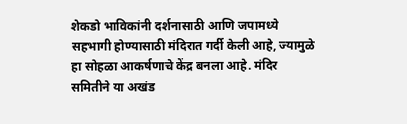शेकडो भाविकांनी दर्शनासाठी आणि जपामध्ये सहभागी होण्यासाठी मंदिरात गर्दी केली आहे, ज्यामुळे हा सोहळा आकर्षणाचे केंद्र बनला आहे. मंदिर समितीने या अखंड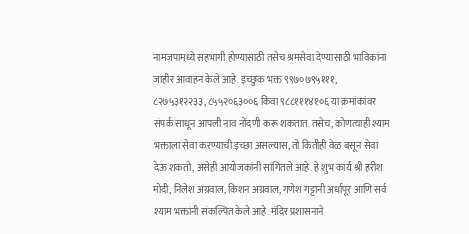नामजपामध्ये सहभागी होण्यासाठी तसेच श्रमसेवा देण्यासाठी भाविकांना जाहीर आवाहन केले आहे. इच्छुक भक्त ९९७०७९५१११, ८२७५३१२२३३, ८५५२०६३००६ किंवा ९८८१११४१०६ या क्रमांकांवर संपर्क साधून आपली नाव नोंदणी करू शकतात. तसेच, कोणत्याही श्याम भक्ताला सेवा करण्याची इच्छा असल्यास, तो कितीही वेळ बसून सेवा देऊ शकतो, असेही आयोजकांनी सांगितले आहे. हे शुभ कार्य श्री हरीश मोदी, निलेश अग्रवाल, किशन अग्रवाल, गणेश गट्टानी अर्धापूर आणि सर्व श्याम भक्तांनी संकल्पित केले आहे. मंदिर प्रशासनाने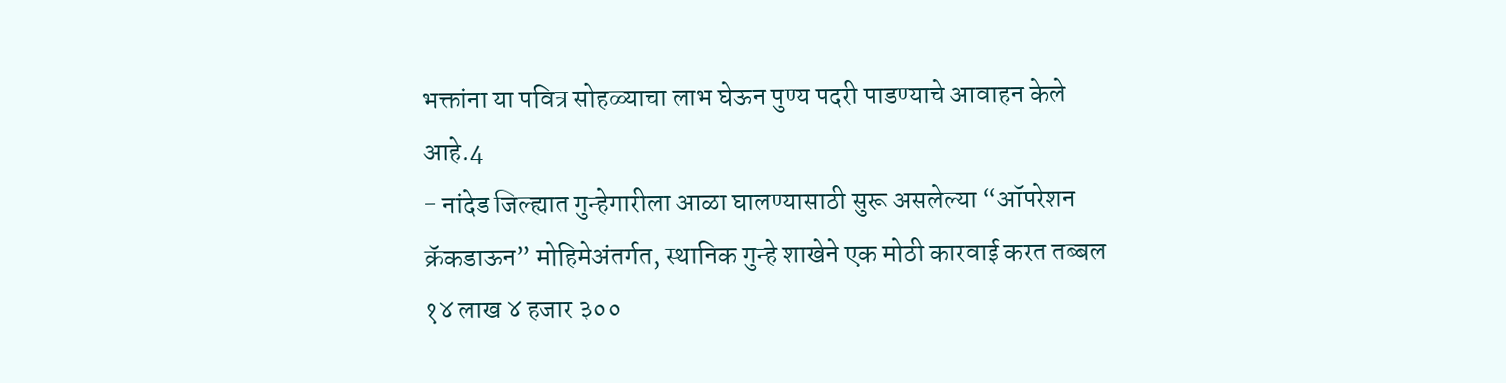भक्तांना या पवित्र सोहळ्याचा लाभ घेऊन पुण्य पदरी पाडण्याचे आवाहन केले आहे.4
- नांदेड जिल्ह्यात गुन्हेगारीला आळा घालण्यासाठी सुरू असलेल्या “ऑपरेशन क्रॅकडाऊन” मोहिमेअंतर्गत, स्थानिक गुन्हे शाखेने एक मोठी कारवाई करत तब्बल १४ लाख ४ हजार ३००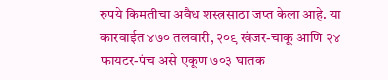रुपये किमतीचा अवैध शस्त्रसाठा जप्त केला आहे. या कारवाईत ४७० तलवारी, २०९ खंजर-चाकू आणि २४ फायटर-पंच असे एकूण ७०३ घातक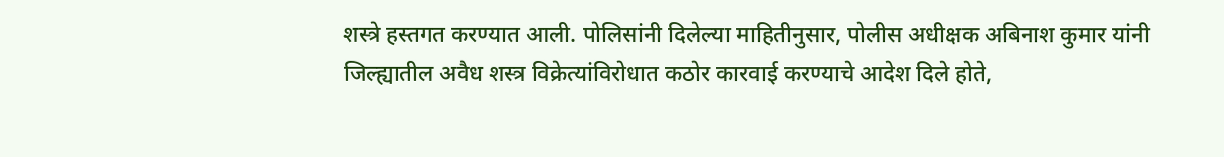शस्त्रे हस्तगत करण्यात आली. पोलिसांनी दिलेल्या माहितीनुसार, पोलीस अधीक्षक अबिनाश कुमार यांनी जिल्ह्यातील अवैध शस्त्र विक्रेत्यांविरोधात कठोर कारवाई करण्याचे आदेश दिले होते,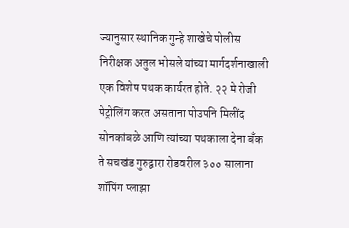ज्यानुसार स्थानिक गुन्हे शाखेचे पोलीस निरीक्षक अतुल भोसले यांच्या मार्गदर्शनाखाली एक विशेष पथक कार्यरत होते. २२ मे रोजी पेट्रोलिंग करत असताना पोउपनि मिलींद सोनकांबळे आणि त्यांच्या पथकाला देना बँक ते सचखंड गुरुद्वारा रोडवरील ३०० सालाना शॉपिंग प्लाझा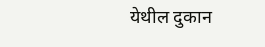येथील दुकान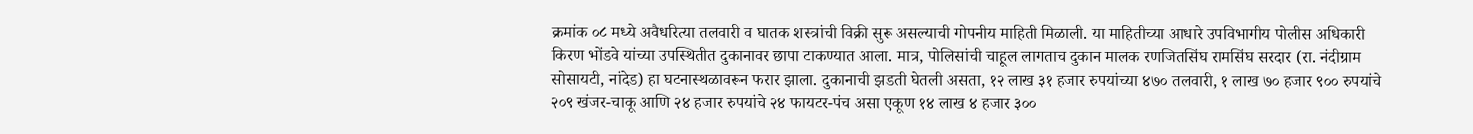क्रमांक ०८ मध्ये अवैधरित्या तलवारी व घातक शस्त्रांची विक्री सुरू असल्याची गोपनीय माहिती मिळाली. या माहितीच्या आधारे उपविभागीय पोलीस अधिकारी किरण भोंडवे यांच्या उपस्थितीत दुकानावर छापा टाकण्यात आला. मात्र, पोलिसांची चाहूल लागताच दुकान मालक रणजितसिंघ रामसिंघ सरदार (रा. नंदीग्राम सोसायटी, नांदेड) हा घटनास्थळावरून फरार झाला. दुकानाची झडती घेतली असता, १२ लाख ३१ हजार रुपयांच्या ४७० तलवारी, १ लाख ७० हजार ९०० रुपयांचे २०९ खंजर-चाकू आणि २४ हजार रुपयांचे २४ फायटर-पंच असा एकूण १४ लाख ४ हजार ३००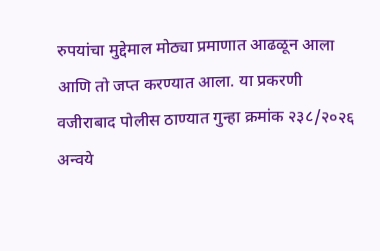रुपयांचा मुद्देमाल मोठ्या प्रमाणात आढळून आला आणि तो जप्त करण्यात आला. या प्रकरणी वजीराबाद पोलीस ठाण्यात गुन्हा क्रमांक २३८/२०२६ अन्वये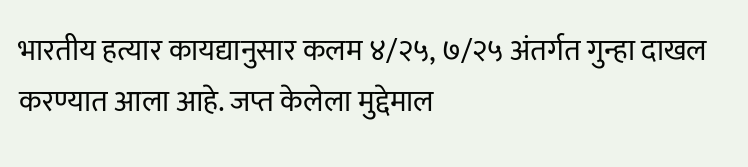भारतीय हत्यार कायद्यानुसार कलम ४/२५, ७/२५ अंतर्गत गुन्हा दाखल करण्यात आला आहे. जप्त केलेला मुद्देमाल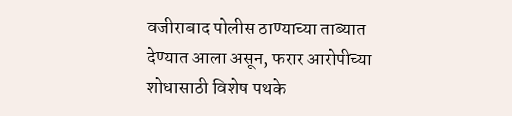वजीराबाद पोलीस ठाण्याच्या ताब्यात देण्यात आला असून, फरार आरोपीच्या शोधासाठी विशेष पथके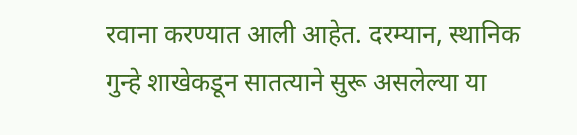रवाना करण्यात आली आहेत. दरम्यान, स्थानिक गुन्हे शाखेकडून सातत्याने सुरू असलेल्या या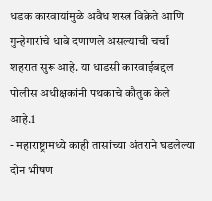धडक कारवायांमुळे अवैध शस्त्र विक्रेते आणि गुन्हेगारांचे धाबे दणाणले असल्याची चर्चा शहरात सुरू आहे. या धाडसी कारवाईबद्दल पोलीस अधीक्षकांनी पथकाचे कौतुक केले आहे.1
- महाराष्ट्रामध्ये काही तासांच्या अंतराने घडलेल्या दोन भीषण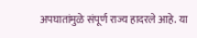अपघातांमुळे संपूर्ण राज्य हादरले आहे. या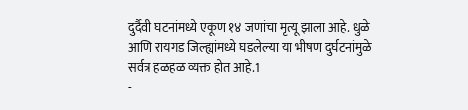दुर्दैवी घटनांमध्ये एकूण १४ जणांचा मृत्यू झाला आहे. धुळे आणि रायगड जिल्ह्यांमध्ये घडलेल्या या भीषण दुर्घटनांमुळे सर्वत्र हळहळ व्यक्त होत आहे.1
-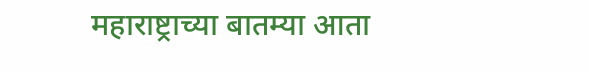महाराष्ट्राच्या बातम्या आता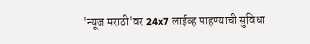'न्यूज मराठी'वर 24x7 लाईव्ह पाहण्याची सुविधा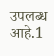उपलब्ध आहे.1